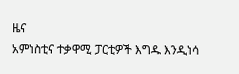ዜና
አምነስቲና ተቃዋሚ ፓርቲዎች እግዱ እንዲነሳ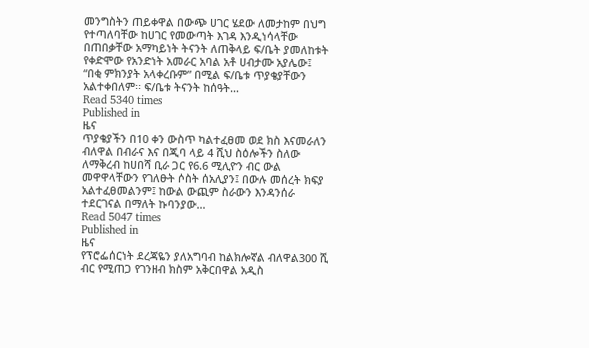መንግስትን ጠይቀዋል በውጭ ሀገር ሄደው ለመታከም በህግ የተጣለባቸው ከሀገር የመውጣት እገዳ እንዲነሳላቸው በጠበቃቸው አማካይነት ትናንት ለጠቅላይ ፍ/ቤት ያመለከቱት የቀድሞው የአንድነት አመራር አባል አቶ ሀብታሙ አያሌው፤ “በቂ ምክንያት አላቀረቡም” በሚል ፍ/ቤቱ ጥያቄያቸውን አልተቀበለም፡፡ ፍ/ቤቱ ትናንት ከሰዓት…
Read 5340 times
Published in
ዜና
ጥያቄያችን በ10 ቀን ውስጥ ካልተፈፀመ ወደ ክስ እናመራለን ብለዋል በብራና እና በጂባ ላይ 4 ሺህ ስዕሎችን ስለው ለማቅረብ ከሀበሻ ቢራ ጋር የ6.6 ሚሊዮን ብር ውል መዋዋላቸውን የገለፁት ሶስት ሰአሊያን፤ በውሉ መሰረት ክፍያ አልተፈፀመልንም፤ ከውል ውጪም ስራውን እንዳንሰራ ተደርገናል በማለት ኩባንያው…
Read 5047 times
Published in
ዜና
የፕሮፌሰርነት ደረጃዬን ያለአግባብ ከልክሎኛል ብለዋል300 ሺ ብር የሚጠጋ የገንዘብ ክስም አቅርበዋል አዲስ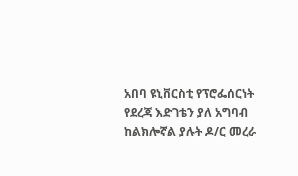አበባ ዩኒቨርስቲ የፕሮፌሰርነት የደረጃ እድገቴን ያለ አግባብ ከልክሎኛል ያሉት ዶ/ር መረራ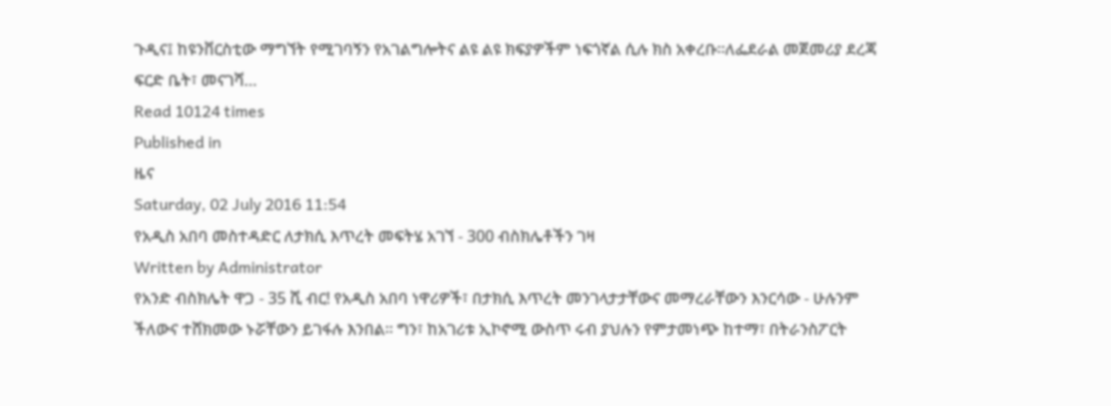ጉዲና፤ ከዩንቨርስቲው ማግኘት የሚገባኝን የአገልግሎትና ልዩ ልዩ ክፍያዎችም ነፍጎኛል ሲሉ ክስ አቀረቡ፡፡ለፌደራል መጀመሪያ ደረጃ ፍርድ ቤት፣ መናገሻ…
Read 10124 times
Published in
ዜና
Saturday, 02 July 2016 11:54
የአዲስ አበባ መስተዳድር ለታክሲ እጥረት መፍትሄ አገኘ - 300 ብስክሌቶችን ገዛ
Written by Administrator
የአንድ ብስክሌት ዋጋ - 35 ሺ ብር! የአዲስ አበባ ነዋሪዎች፣ በታክሲ እጥረት መንገላታታቸውና መማረራቸውን እንርሳው - ሁሉንም ችለውና ተሸክመው ኑሯቸውን ይገፋሉ እንበል፡፡ ግን፣ ከአገሪቱ ኢኮኖሚ ውስጥ ሩብ ያህሉን የምታመነጭ ከተማ፣ በትራንስፖርት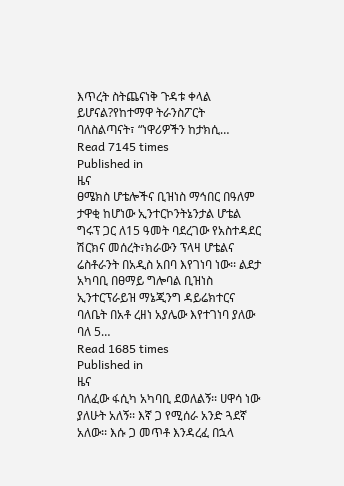እጥረት ስትጨናነቅ ጉዳቱ ቀላል ይሆናል?የከተማዋ ትራንስፖርት ባለስልጣናት፣ “ነዋሪዎችን ከታክሲ…
Read 7145 times
Published in
ዜና
ፀሜክስ ሆቴሎችና ቢዝነስ ማኅበር በዓለም ታዋቂ ከሆነው ኢንተርኮንትኔንታል ሆቴል ግሩፕ ጋር ለ15 ዓመት ባደረገው የአስተዳደር ሽርክና መሰረት፣ክራውን ፕላዛ ሆቴልና ሬስቶራንት በአዲስ አበባ እየገነባ ነው፡፡ ልደታ አካባቢ በፀማይ ግሎባል ቢዝነስ ኢንተርፕራይዝ ማኔጂንግ ዳይሬክተርና ባለቤት በአቶ ረዘነ አያሌው እየተገነባ ያለው ባለ 5…
Read 1685 times
Published in
ዜና
ባለፈው ፋሲካ አካባቢ ደወለልኝ፡፡ ሀዋሳ ነው ያለሁት አለኝ፡፡ እኛ ጋ የሚሰራ አንድ ጓደኛ አለው፡፡ እሱ ጋ መጥቶ እንዳረፈ በኋላ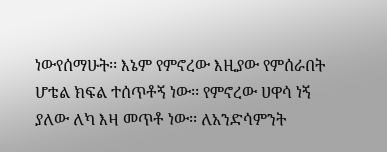ነውየሰማሁት፡፡ እኔም የምኖረው እዚያው የምሰራበት ሆቴል ክፍል ተሰጥቶኝ ነው፡፡ የምኖረው ሀዋሳ ነኝ ያለው ለካ እዛ መጥቶ ነው፡፡ ለአንድሳምንት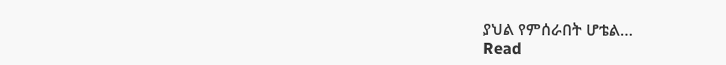ያህል የምሰራበት ሆቴል…
Read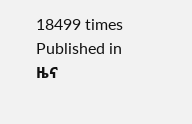18499 times
Published in
ዜና